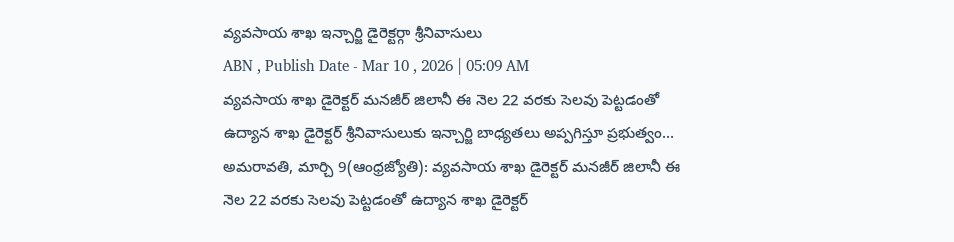వ్యవసాయ శాఖ ఇన్చార్జి డైరెక్టర్గా శ్రీనివాసులు
ABN , Publish Date - Mar 10 , 2026 | 05:09 AM
వ్యవసాయ శాఖ డైరెక్టర్ మనజీర్ జిలానీ ఈ నెల 22 వరకు సెలవు పెట్టడంతో ఉద్యాన శాఖ డైరెక్టర్ శ్రీనివాసులుకు ఇన్చార్జి బాధ్యతలు అప్పగిస్తూ ప్రభుత్వం...
అమరావతి, మార్చి 9(ఆంధ్రజ్యోతి): వ్యవసాయ శాఖ డైరెక్టర్ మనజీర్ జిలానీ ఈ నెల 22 వరకు సెలవు పెట్టడంతో ఉద్యాన శాఖ డైరెక్టర్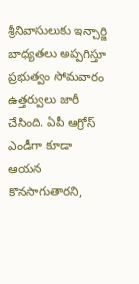శ్రీనివాసులుకు ఇన్చార్జి బాధ్యతలు అప్పగిస్తూ ప్రభుత్వం సోమవారం ఉత్తర్వులు జారీ చేసింది. ఏపీ ఆగ్రోస్ ఎండీగా కూడా ఆయన కొనసాగుతారని,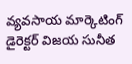వ్యవసాయ మార్కెటింగ్ డైరెక్టర్ విజయ సునీత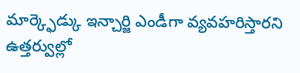మార్క్ఫెడ్కు ఇన్చార్జి ఎండీగా వ్యవహరిస్తారని ఉత్తర్వుల్లో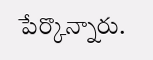పేర్కొన్నారు.